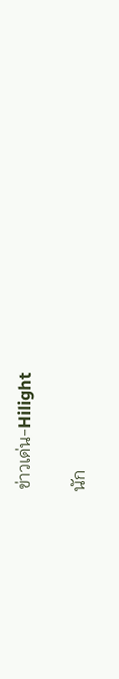ข่าวเด่น-Hilight

นัก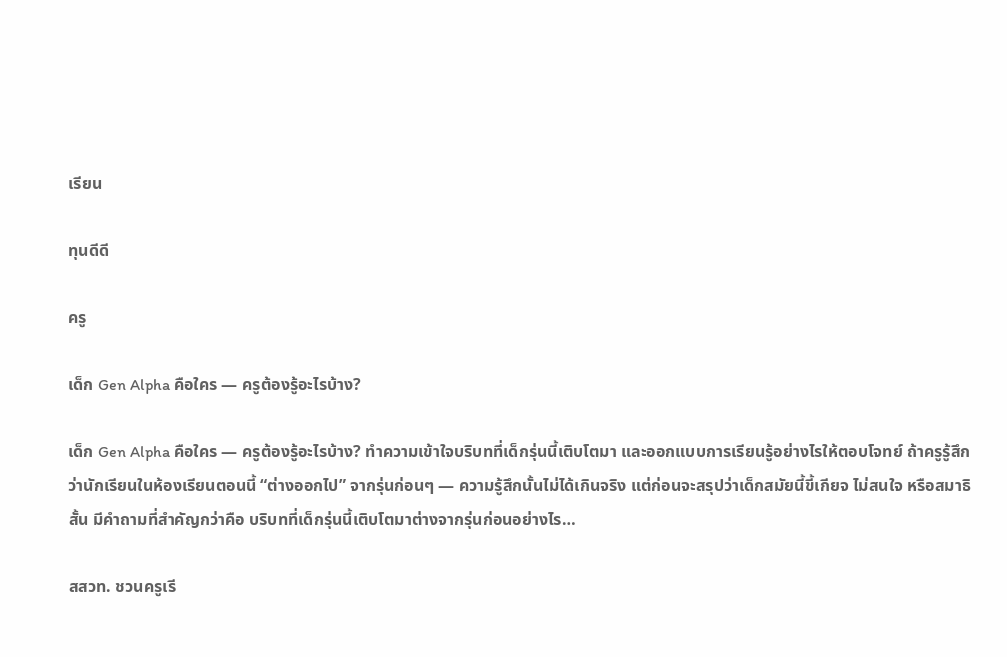เรียน

ทุนดีดี

ครู

เด็ก Gen Alpha คือใคร — ครูต้องรู้อะไรบ้าง?

เด็ก Gen Alpha คือใคร — ครูต้องรู้อะไรบ้าง? ทำความเข้าใจบริบทที่เด็กรุ่นนี้เติบโตมา และออกแบบการเรียนรู้อย่างไรให้ตอบโจทย์ ถ้าครูรู้สึกว่านักเรียนในห้องเรียนตอนนี้ “ต่างออกไป” จากรุ่นก่อนๆ — ความรู้สึกนั้นไม่ได้เกินจริง แต่ก่อนจะสรุปว่าเด็กสมัยนี้ขี้เกียจ ไม่สนใจ หรือสมาธิสั้น มีคำถามที่สำคัญกว่าคือ บริบทที่เด็กรุ่นนี้เติบโตมาต่างจากรุ่นก่อนอย่างไร…

สสวท. ชวนครูเรี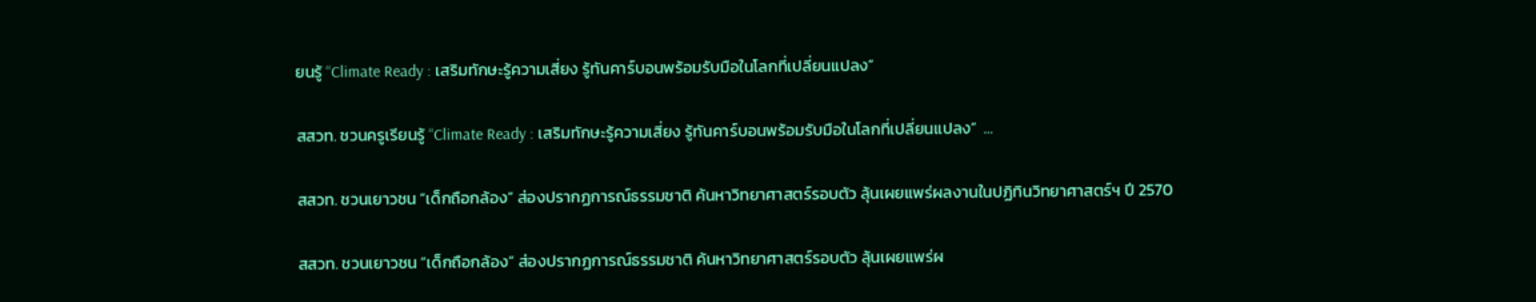ยนรู้ “Climate Ready : เสริมทักษะรู้ความเสี่ยง รู้ทันคาร์บอนพร้อมรับมือในโลกที่เปลี่ยนแปลง”

สสวท. ชวนครูเรียนรู้ “Climate Ready : เสริมทักษะรู้ความเสี่ยง รู้ทันคาร์บอนพร้อมรับมือในโลกที่เปลี่ยนแปลง”  …

สสวท. ชวนเยาวชน “เด็กถือกล้อง” ส่องปรากฏการณ์ธรรมชาติ ค้นหาวิทยาศาสตร์รอบตัว ลุ้นเผยแพร่ผลงานในปฏิทินวิทยาศาสตร์ฯ ปี 2570

สสวท. ชวนเยาวชน “เด็กถือกล้อง” ส่องปรากฏการณ์ธรรมชาติ ค้นหาวิทยาศาสตร์รอบตัว ลุ้นเผยแพร่ผ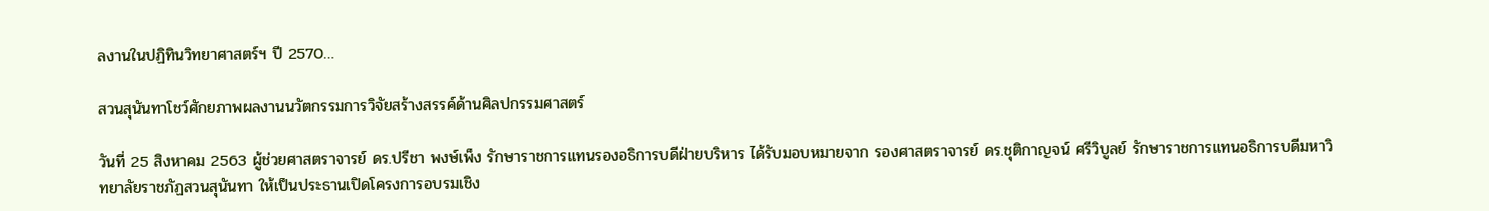ลงานในปฏิทินวิทยาศาสตร์ฯ ปี 2570…

สวนสุนันทาโชว์ศักยภาพผลงานนวัตกรรมการวิจัยสร้างสรรค์ด้านศิลปกรรมศาสตร์

วันที่ 25 สิงหาคม 2563 ผู้ช่วยศาสตราจารย์ ดร.ปรีชา พงษ์เพ็ง รักษาราชการแทนรองอธิการบดีฝ่ายบริหาร ได้รับมอบหมายจาก รองศาสตราจารย์ ดร.ชุติกาญจน์ ศรีวิบูลย์ รักษาราชการแทนอธิการบดีมหาวิทยาลัยราชภัฏสวนสุนันทา ให้เป็นประธานเปิดโครงการอบรมเชิง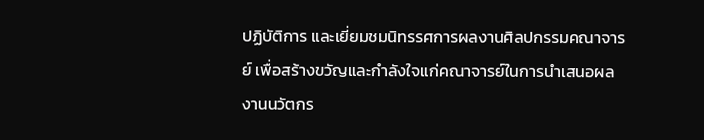ปฏิบัติการ และเยี่ยมชมนิทรรศการผลงานศิลปกรรมคณาจารย์ เพื่อสร้างขวัญและกำลังใจแก่คณาจารย์ในการนำเสนอผลงานนวัตกร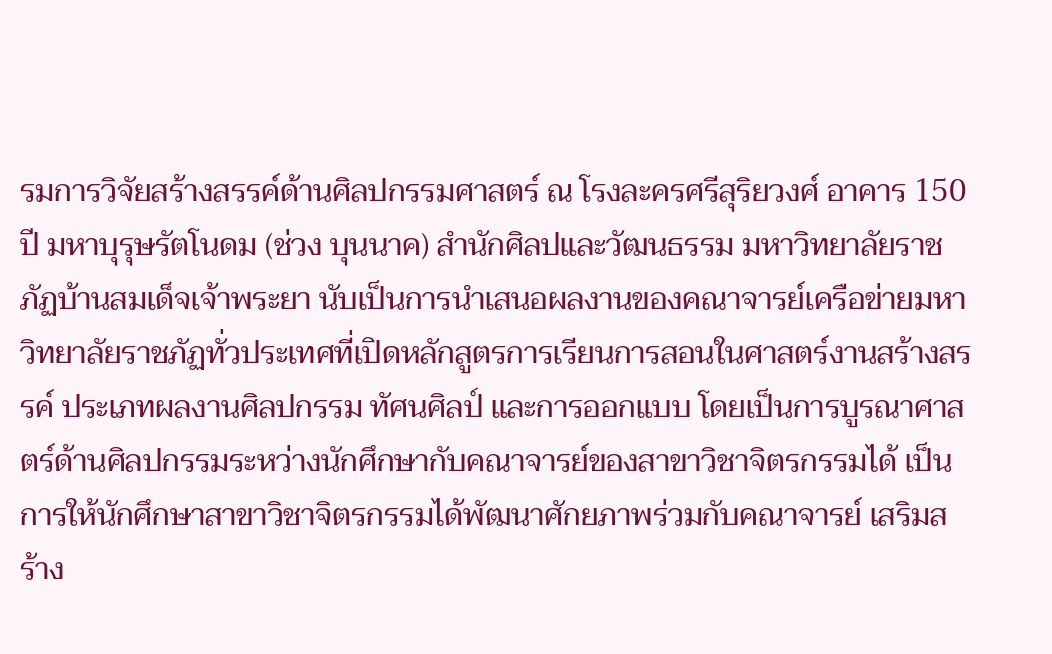รมการวิจัยสร้างสรรค์ด้านศิลปกรรมศาสตร์ ณ โรงละครศรีสุริยวงศ์ อาคาร 150 ปี มหาบุรุษรัตโนดม (ช่วง บุนนาค) สำนักศิลปและวัฒนธรรม มหาวิทยาลัยราชภัฏบ้านสมเด็จเจ้าพระยา นับเป็นการนำเสนอผลงานของคณาจารย์เครือข่ายมหาวิทยาลัยราชภัฏทั่วประเทศที่เปิดหลักสูตรการเรียนการสอนในศาสตร์งานสร้างสรรค์ ประเภทผลงานศิลปกรรม ทัศนศิลป์ และการออกแบบ โดยเป็นการบูรณาศาสตร์ด้านศิลปกรรมระหว่างนักศึกษากับคณาจารย์ของสาขาวิชาจิตรกรรมได้ เป็นการให้นักศึกษาสาขาวิชาจิตรกรรมได้พัฒนาศักยภาพร่วมกับคณาจารย์ เสริมสร้าง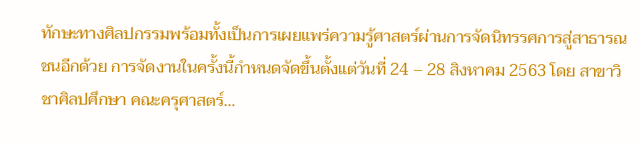ทักษะทางศิลปกรรมพร้อมทั้งเป็นการเผยแพร่ความรู้ศาสตร์ผ่านการจัดนิทรรศการสู่สาธารณชนอีกด้วย การจัดงานในครั้งนี้กำหนดจัดขึ้นตั้งแต่วันที่ 24 – 28 สิงหาคม 2563 โดย สาขาวิชาศิลปศึกษา คณะครุศาสตร์…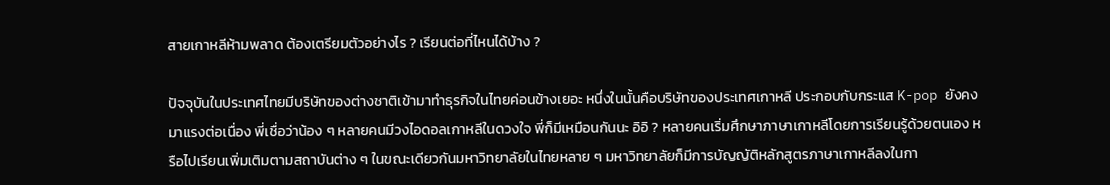สายเกาหลีห้ามพลาด ต้องเตรียมตัวอย่างไร ? เรียนต่อที่ไหนได้บ้าง ?

ปัจจุบันในประเทศไทยมีบริษัทของต่างชาติเข้ามาทำธุรกิจในไทยค่อนข้างเยอะ หนึ่งในนั้นคือบริษัทของประเทศเกาหลี ประกอบกับกระแส K-pop ยังคงมาแรงต่อเนื่อง พี่เชื่อว่าน้อง ๆ หลายคนมีวงไอดอลเกาหลีในดวงใจ พี่ก็มีเหมือนกันนะ อิอิ ? หลายคนเริ่มศึกษาภาษาเกาหลีโดยการเรียนรู้ด้วยตนเอง หรือไปเรียนเพิ่มเติมตามสถาบันต่าง ๆ ในขณะเดียวกันมหาวิทยาลัยในไทยหลาย ๆ มหาวิทยาลัยก็มีการบัญญัติหลักสูตรภาษาเกาหลีลงในกา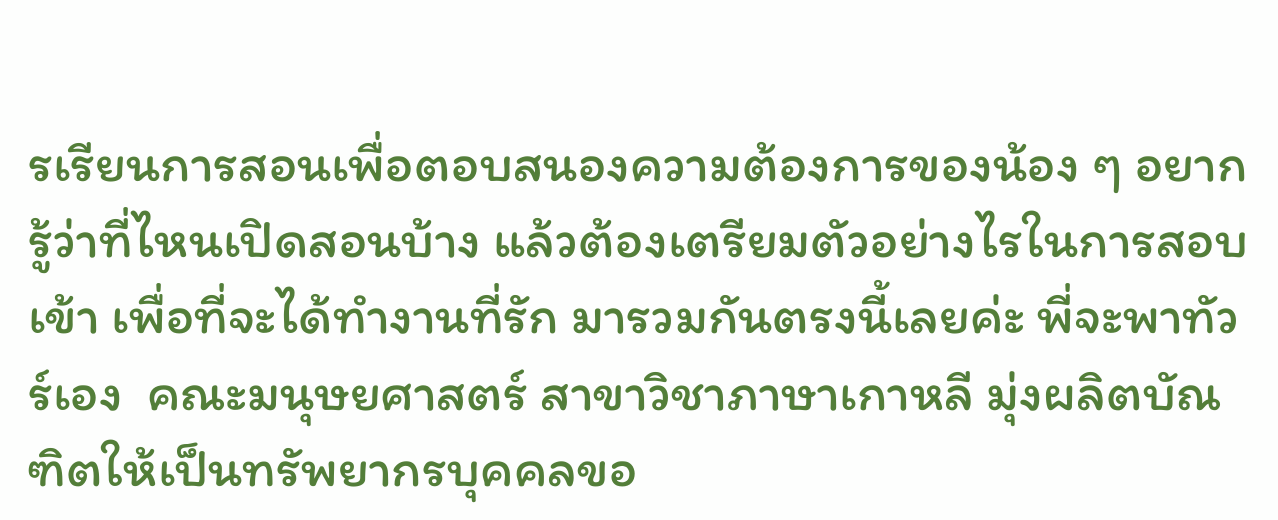รเรียนการสอนเพื่อตอบสนองความต้องการของน้อง ๆ อยากรู้ว่าที่ไหนเปิดสอนบ้าง แล้วต้องเตรียมตัวอย่างไรในการสอบเข้า เพื่อที่จะได้ทำงานที่รัก มารวมกันตรงนี้เลยค่ะ พี่จะพาทัวร์เอง  คณะมนุษยศาสตร์ สาขาวิชาภาษาเกาหลี มุ่งผลิตบัณฑิตให้เป็นทรัพยากรบุคคลขอ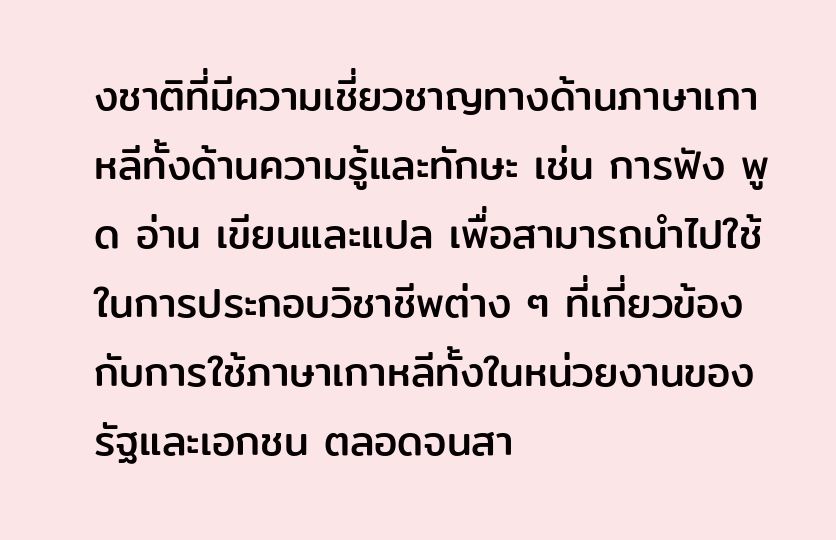งชาติที่มีความเชี่ยวชาญทางด้านภาษาเกาหลีทั้งด้านความรู้และทักษะ เช่น การฟัง พูด อ่าน เขียนและแปล เพื่อสามารถนำไปใช้ในการประกอบวิชาชีพต่าง ๆ ที่เกี่ยวข้องกับการใช้ภาษาเกาหลีทั้งในหน่วยงานของรัฐและเอกชน ตลอดจนสา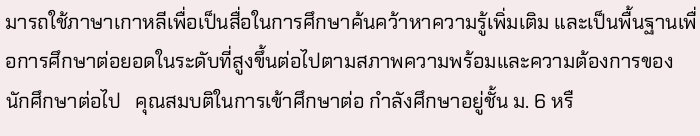มารถใช้ภาษาเกาหลีเพื่อเป็นสื่อในการศึกษาค้นคว้าหาความรู้เพิ่มเติม และเป็นพื้นฐานเพื่อการศึกษาต่อยอดในระดับที่สูงขึ้นต่อไปตามสภาพความพร้อมและความต้องการของนักศึกษาต่อไป   คุณสมบติในการเข้าศึกษาต่อ กำลังศึกษาอยู่ชั้น ม. 6 หรื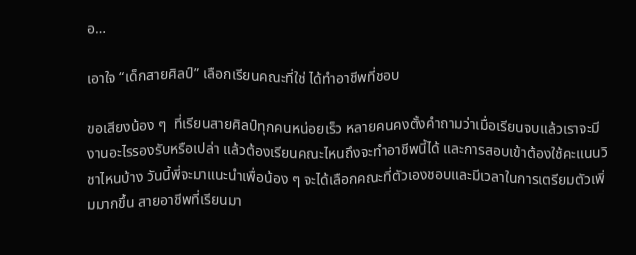อ…

เอาใจ “เด็กสายศิลป์” เลือกเรียนคณะที่ใช่ ได้ทำอาชีพที่ชอบ

ขอเสียงน้อง ๆ  ที่เรียนสายศิลป์ทุกคนหน่อยเร็ว หลายคนคงตั้งคำถามว่าเมื่อเรียนจบแล้วเราจะมีงานอะไรรองรับหรือเปล่า แล้วต้องเรียนคณะไหนถึงจะทำอาชีพนี้ได้ และการสอบเข้าต้องใช้คะแนนวิชาไหนบ้าง วันนี้พี่จะมาแนะนำเพื่อน้อง ๆ จะได้เลือกคณะที่ตัวเองชอบและมีเวลาในการเตรียมตัวเพิ่มมากขึ้น สายอาชีพที่เรียนมา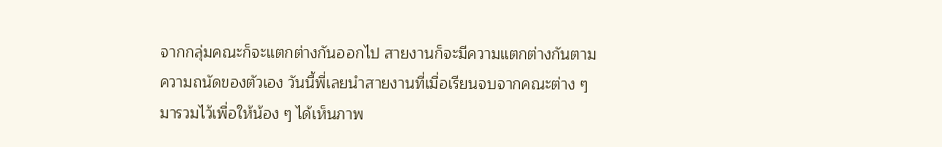จากกลุ่มคณะก็จะแตกต่างกันออกไป สายงานก็จะมีความแตกต่างกันตามความถนัดของตัวเอง วันนี้พี่เลยนำสายงานที่เมื่อเรียนจบจากคณะต่าง ๆ มารวมไว้เพื่อให้น้อง ๆ ได้เห็นภาพ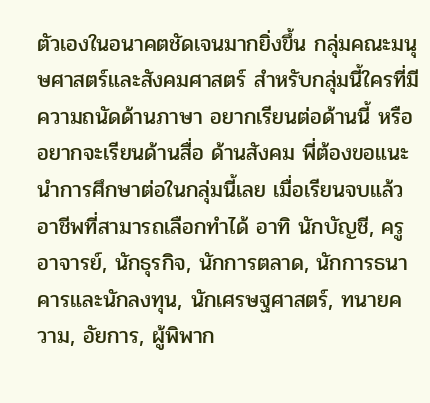ตัวเองในอนาคตชัดเจนมากยิ่งขึ้น กลุ่มคณะมนุษศาสตร์และสังคมศาสตร์ สำหรับกลุ่มนี้ใครที่มีความถนัดด้านภาษา อยากเรียนต่อด้านนี้ หรืออยากจะเรียนด้านสื่อ ด้านสังคม พี่ต้องขอแนะนำการศึกษาต่อในกลุ่มนี้เลย เมื่อเรียนจบแล้วอาชีพที่สามารถเลือกทำได้ อาทิ นักบัญชี, ครู อาจารย์, นักธุรกิจ, นักการตลาด, นักการธนาคารและนักลงทุน, นักเศรษฐศาสตร์, ทนายความ, อัยการ, ผู้พิพาก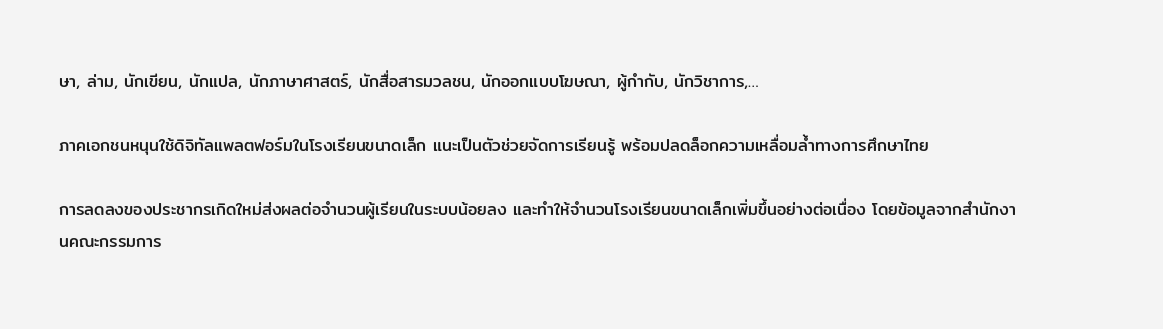ษา, ล่าม, นักเขียน, นักแปล, นักภาษาศาสตร์, นักสื่อสารมวลชน, นักออกแบบโฆษณา, ผู้กำกับ, นักวิชาการ,…

ภาคเอกชนหนุนใช้ดิจิทัลแพลตฟอร์มในโรงเรียนขนาดเล็ก แนะเป็นตัวช่วยจัดการเรียนรู้ พร้อมปลดล็อกความเหลื่อมล้ำทางการศึกษาไทย

การลดลงของประชากรเกิดใหม่ส่งผลต่อจำนวนผู้เรียนในระบบน้อยลง และทำให้จำนวนโรงเรียนขนาดเล็กเพิ่มขึ้นอย่างต่อเนื่อง โดยข้อมูลจากสำนักงานคณะกรรมการ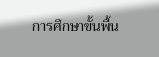การศึกษาขั้นพื้น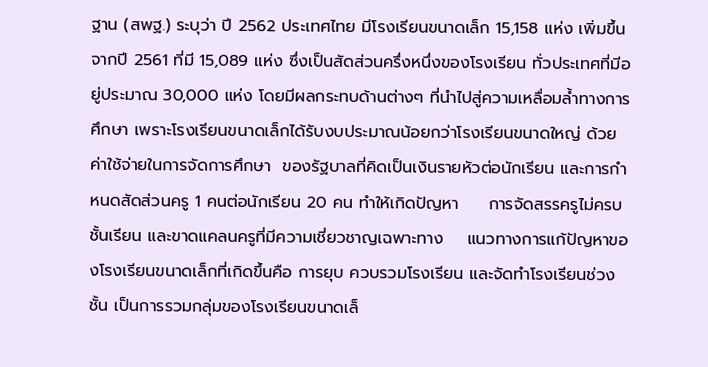ฐาน (สพฐ.) ระบุว่า ปี 2562 ประเทศไทย มีโรงเรียนขนาดเล็ก 15,158 แห่ง เพิ่มขึ้นจากปี 2561 ที่มี 15,089 แห่ง ซึ่งเป็นสัดส่วนครึ่งหนึ่งของโรงเรียน ทั่วประเทศที่มีอยู่ประมาณ 30,000 แห่ง โดยมีผลกระทบด้านต่างๆ ที่นำไปสู่ความเหลื่อมล้ำทางการศึกษา เพราะโรงเรียนขนาดเล็กได้รับงบประมาณน้อยกว่าโรงเรียนขนาดใหญ่ ด้วยค่าใช้จ่ายในการจัดการศึกษา  ของรัฐบาลที่คิดเป็นเงินรายหัวต่อนักเรียน และการกำหนดสัดส่วนครู 1 คนต่อนักเรียน 20 คน ทำให้เกิดปัญหา     การจัดสรรครูไม่ครบชั้นเรียน และขาดแคลนครูที่มีความเชี่ยวชาญเฉพาะทาง    แนวทางการแก้ปัญหาของโรงเรียนขนาดเล็กที่เกิดขึ้นคือ การยุบ ควบรวมโรงเรียน และจัดทำโรงเรียนช่วงชั้น เป็นการรวมกลุ่มของโรงเรียนขนาดเล็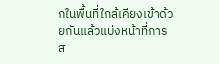กในพื้นที่ใกล้เคียงเข้าด้วยกันแล้วแบ่งหน้าที่การส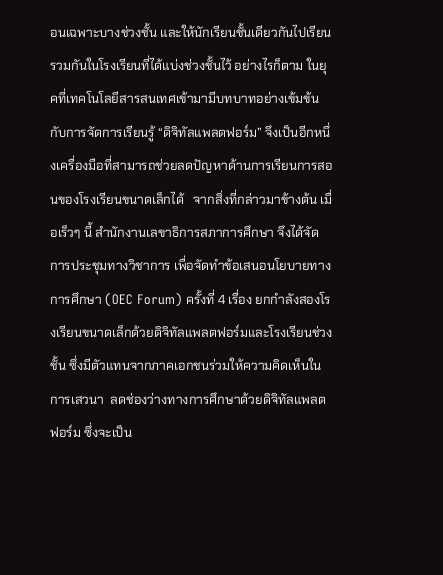อนเฉพาะบางช่วงชั้น และให้นักเรียนชั้นเดียวกันไปเรียนรวมกันในโรงเรียนที่ได้แบ่งช่วงชั้นไว้ อย่างไรก็ตาม ในยุคที่เทคโนโลยีสารสนเทศเข้ามามีบทบาทอย่างเข้มข้นกับการจัดการเรียนรู้ “ดิจิทัลแพลตฟอร์ม” จึงเป็นอีกหนึ่งเครื่องมือที่สามารถช่วยลดปัญหาด้านการเรียนการสอนของโรงเรียนขนาดเล็กได้   จากสิ่งที่กล่าวมาข้างต้น เมื่อเร็วๆ นี้ สำนักงานเลขาธิการสภาการศึกษา จึงได้จัดการประชุมทางวิชาการ เพื่อจัดทำข้อเสนอนโยบายทางการศึกษา (OEC Forum) ครั้งที่ 4 เรื่อง ยกกำลังสองโรงเรียนขนาดเล็กด้วยดิจิทัลแพลตฟอร์มและโรงเรียนช่วงชั้น ซึ่งมีตัวแทนจากภาคเอกชนร่วมให้ความคิดเห็นในการเสวนา  ลดช่องว่างทางการศึกษาด้วยดิจิทัลแพลตฟอร์ม ซึ่งจะเป็น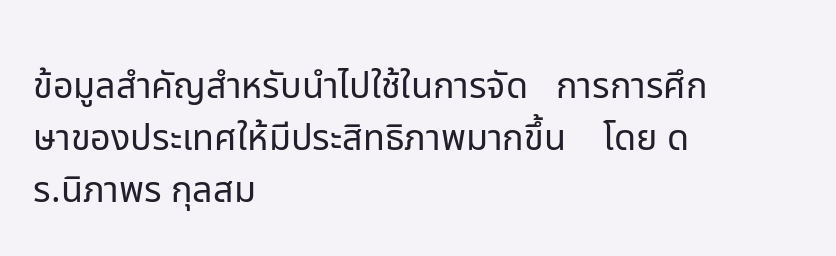ข้อมูลสำคัญสำหรับนำไปใช้ในการจัด   การการศึกษาของประเทศให้มีประสิทธิภาพมากขึ้น    โดย ดร.นิภาพร กุลสม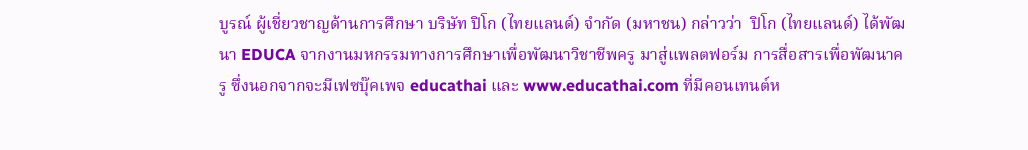บูรณ์ ผู้เชี่ยวชาญด้านการศึกษา บริษัท ปิโก (ไทยแลนด์) จำกัด (มหาชน) กล่าวว่า  ปิโก (ไทยแลนด์) ได้พัฒนา EDUCA จากงานมหกรรมทางการศึกษาเพื่อพัฒนาวิชาชีพครู มาสู่แพลตฟอร์ม การสื่อสารเพื่อพัฒนาครู ซึ่งนอกจากจะมีเฟซบุ๊คเพจ educathai และ www.educathai.com ที่มีคอนเทนต์ห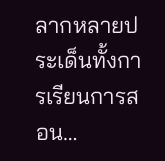ลากหลายประเด็นทั้งการเรียนการสอน…